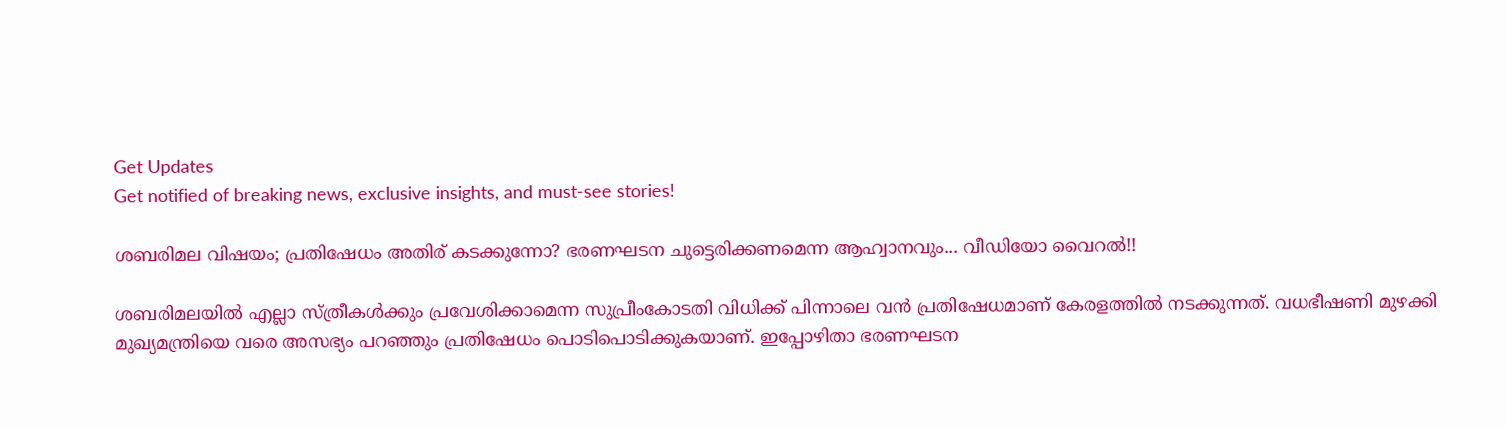Get Updates
Get notified of breaking news, exclusive insights, and must-see stories!

ശബരിമല വിഷയം; പ്രതിഷേധം അതിര് കടക്കുന്നോ? ഭരണഘടന ചുട്ടെരിക്കണമെന്ന ആഹ്വാനവും... വീഡിയോ വൈറൽ!!

ശബരിമലയിൽ എല്ലാ സ്ത്രീകൾക്കും പ്രവേശിക്കാമെന്ന സുപ്രീംകോടതി വിധിക്ക് പിന്നാലെ വൻ പ്രതിഷേധമാണ് കേരളത്തിൽ നടക്കുന്നത്. വധഭീഷണി മുഴക്കി മുഖ്യമന്ത്രിയെ വരെ അസഭ്യം പറഞ്ഞും പ്രതിഷേധം പൊടിപൊടിക്കുകയാണ്. ഇപ്പോഴിതാ ഭരണഘടന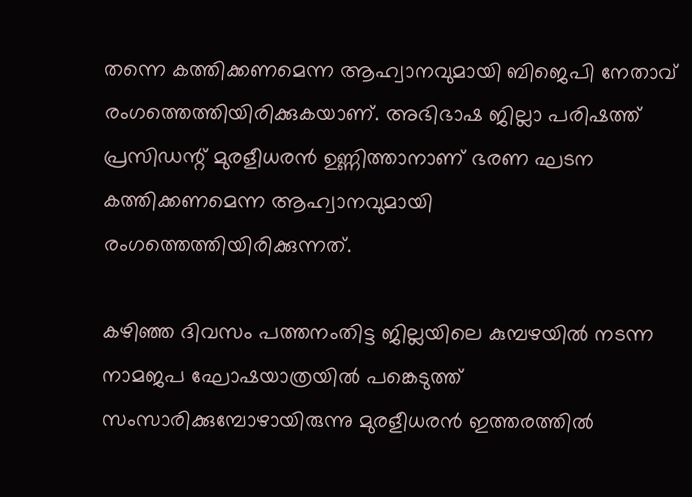തന്നെ കത്തിക്കണമെന്ന ആഹ്വാനവുമായി ബിജെപി നേതാവ് രംഗത്തെത്തിയിരിക്കുകയാണ്. അഭിഭാഷ ജില്ലാ പരിഷത്ത് പ്രസിഡന്റ് മുരളീധരൻ ഉണ്ണിത്താനാണ് ഭരണ ഘടന കത്തിക്കണമെന്ന ആഹ്വാനവുമായി രംഗത്തെത്തിയിരിക്കുന്നത്.

കഴിഞ്ഞ ദിവസം പത്തനംതിട്ട ജില്ലയിലെ കുമ്പഴയിൽ നടന്ന നാമജപ ഘോഷയാത്രയിൽ പങ്കെടുത്ത് സംസാരിക്കുമ്പോഴായിരുന്നു മുരളീധരൻ ഇത്തരത്തിൽ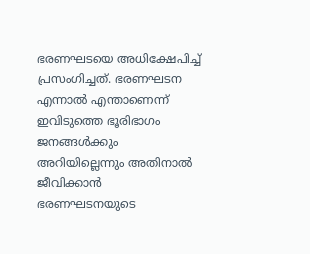ഭരണഘടയെ അധിക്ഷേപിച്ച് പ്രസംഗിച്ചത്. ഭരണഘടന എന്നാൽ എന്താണെന്ന് ഇവിടുത്തെ ഭൂരിഭാഗം ജനങ്ങൾക്കും അറിയില്ലെന്നും അതിനാൽ ജീവിക്കാൻ ഭരണഘടനയുടെ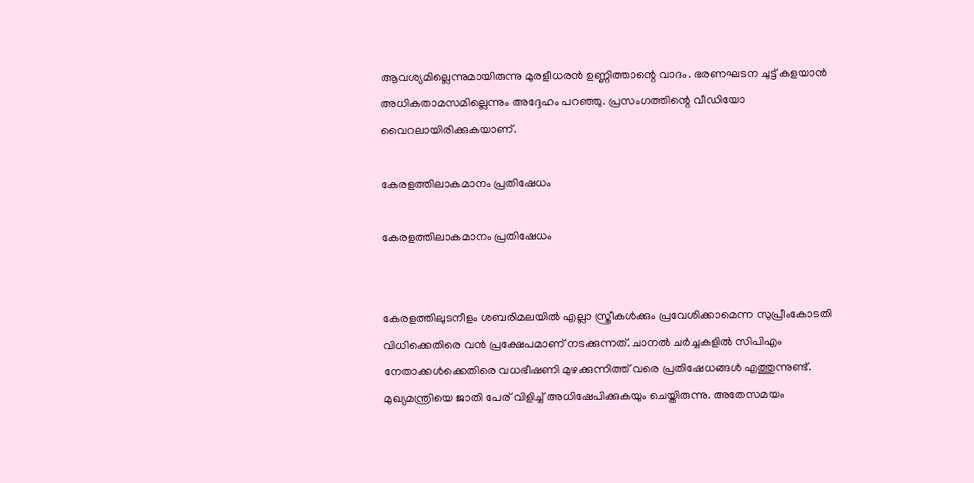ആവശ്യമില്ലെന്നുമായിരുന്നു മുരളീധരൻ ഉണ്ണിത്താന്റെ വാദം. ഭരണഘടന ചുട്ട് കളയാൻ അധികതാമസമില്ലെന്നും അദ്ദേഹം പറ‍ഞ്ഞു. പ്രസംഗത്തിന്റെ വീഡിയോ വൈറലായിരിക്കുകയാണ്.

കേരളത്തിലാകമാനം പ്രതിഷേധം

കേരളത്തിലാകമാനം പ്രതിഷേധം


കേരളത്തിലുടനീളം ശബരിമലയിൽ എല്ലാ സ്ത്രീകൾക്കും പ്രവേശിക്കാമെന്ന സുപ്രീംകോടതി വിധിക്കെതിരെ വൻ പ്രക്ഷേപമാണ് നടക്കുന്നത്. ചാനൽ ചർച്ചകളിൽ സിപിഎം നേതാക്കൾക്കെതിരെ വധഭീഷണി മുഴക്കുന്നിത്ത് വരെ പ്രതിഷേധങ്ങൾ എത്തുന്നുണ്ട്. മുഖ്യമന്ത്രിയെ ജാതി പേര് വിളിച്ച് അധിഷേപിക്കുകയും ചെയ്തിരുന്നു. അതേസമയം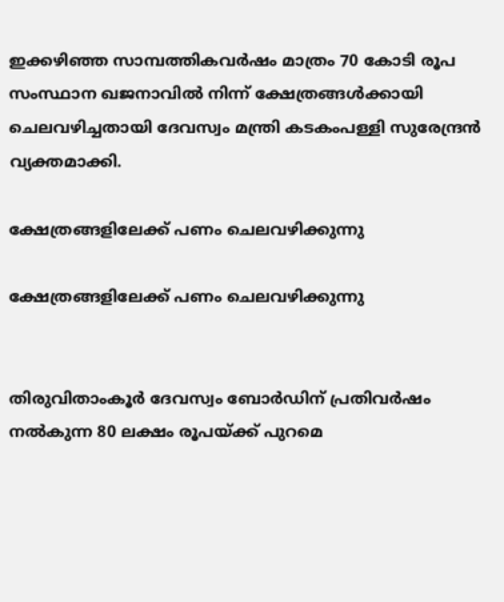ഇക്കഴിഞ്ഞ സാമ്പത്തികവര്‍ഷം മാത്രം 70 കോടി രൂപ സംസ്ഥാന ഖജനാവില്‍ നിന്ന് ക്ഷേത്രങ്ങള്‍ക്കായി ചെലവഴിച്ചതായി ദേവസ്വം മന്ത്രി കടകംപള്ളി സുരേന്ദ്രന്‍ വ്യക്തമാക്കി.

ക്ഷേത്രങ്ങളിലേക്ക് പണം ചെലവഴിക്കുന്നു

ക്ഷേത്രങ്ങളിലേക്ക് പണം ചെലവഴിക്കുന്നു


തിരുവിതാംകൂര്‍ ദേവസ്വം ബോര്‍ഡിന് പ്രതിവര്‍ഷം നല്‍കുന്ന 80 ലക്ഷം രൂപയ്ക്ക് പുറമെ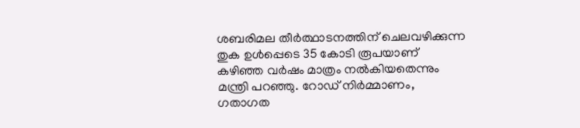ശബരിമല തീര്‍ത്ഥാടനത്തിന് ചെലവഴിക്കുന്ന തുക ഉള്‍പ്പെടെ 35 കോടി രൂപയാണ് കഴിഞ്ഞ വര്‍ഷം മാത്രം നല്‍കിയതെന്നും മന്ത്രി പറഞ്ഞു. റോഡ് നിര്‍മ്മാണം, ഗതാഗത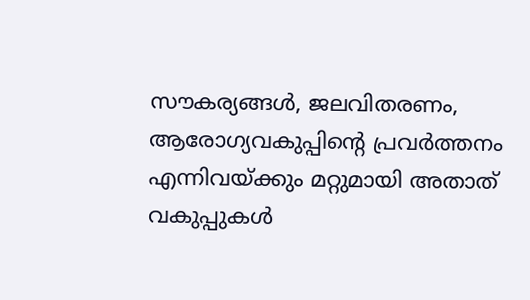സൗകര്യങ്ങള്‍, ജലവിതരണം, ആരോഗ്യവകുപ്പിന്റെ പ്രവര്‍ത്തനം എന്നിവയ്ക്കും മറ്റുമായി അതാത് വകുപ്പുകള്‍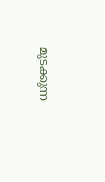മുടക്കുന്ന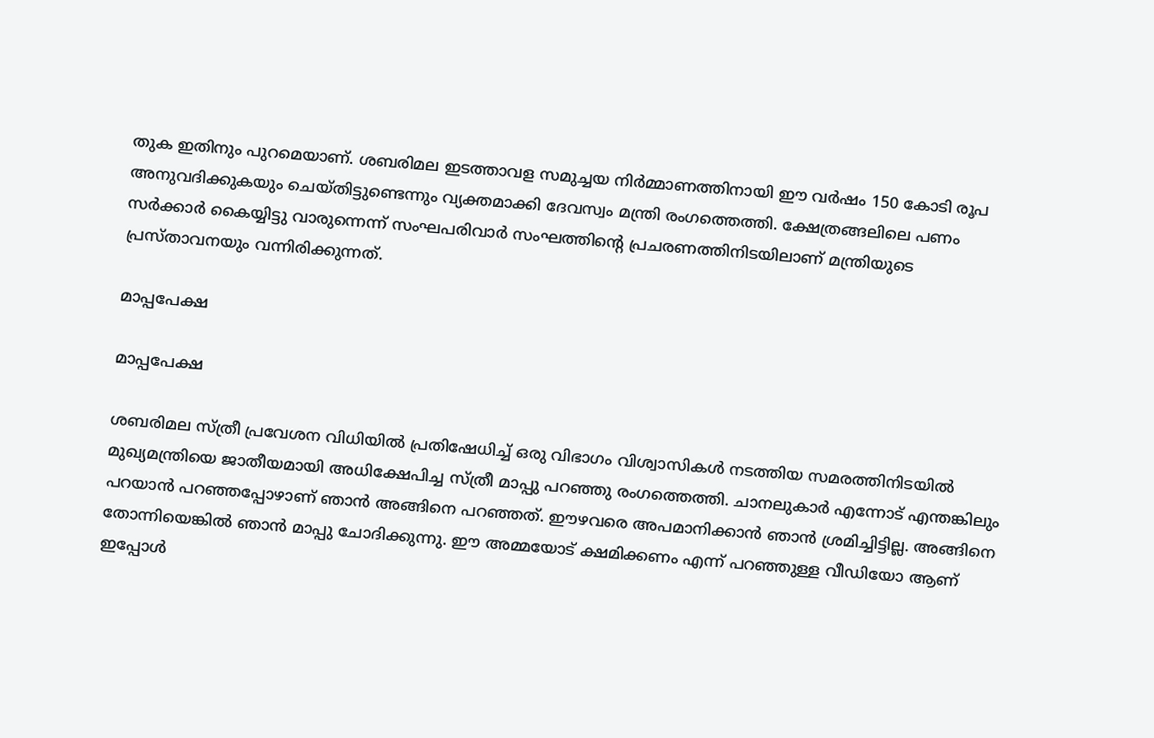തുക ഇതിനും പുറമെയാണ്. ശബരിമല ഇടത്താവള സമുച്ചയ നിര്‍മ്മാണത്തിനായി ഈ വര്‍ഷം 150 കോടി രൂപ അനുവദിക്കുകയും ചെയ്തിട്ടുണ്ടെന്നും വ്യക്തമാക്കി ദേവസ്വം മന്ത്രി രംഗത്തെത്തി. ക്ഷേത്രങ്ങലിലെ പണം സർക്കാർ കൈയ്യിട്ടു വാരുന്നെന്ന് സംഘപരിവാർ സംഘത്തിന്റെ പ്രചരണത്തിനിടയിലാണ് മന്ത്രിയുടെ പ്രസ്താവനയും വന്നിരിക്കുന്നത്.

മാപ്പപേക്ഷ

മാപ്പപേക്ഷ

ശബരിമല സ്ത്രീ പ്രവേശന വിധിയില്‍ പ്രതിഷേധിച്ച് ഒരു വിഭാഗം വിശ്വാസികള്‍ നടത്തിയ സമരത്തിനിടയില്‍ മുഖ്യമന്ത്രിയെ ജാതീയമായി അധിക്ഷേപിച്ച സ്ത്രീ മാപ്പു പറഞ്ഞു രംഗത്തെത്തി. ചാനലുകാര്‍ എന്നോട് എന്തങ്കിലും പറയാന്‍ പറഞ്ഞപ്പോഴാണ് ഞാന്‍ അങ്ങിനെ പറഞ്ഞത്. ഈഴവരെ അപമാനിക്കാന്‍ ഞാന്‍ ശ്രമിച്ചിട്ടില്ല. അങ്ങിനെ തോന്നിയെങ്കില്‍ ഞാന്‍ മാപ്പു ചോദിക്കുന്നു. ഈ അമ്മയോട് ക്ഷമിക്കണം എന്ന് പറഞ്ഞുള്ള വീഡിയോ ആണ് ഇപ്പോൾ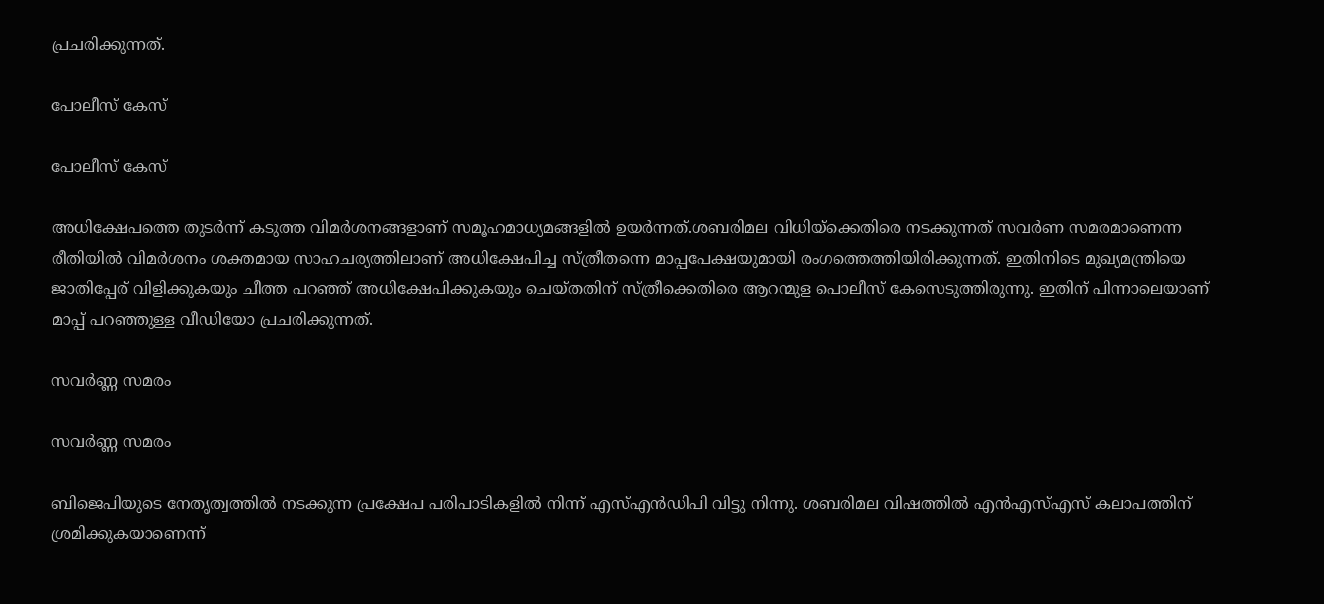പ്രചരിക്കുന്നത്.

പോലീസ് കേസ്

പോലീസ് കേസ്

അധിക്ഷേപത്തെ തുടര്‍ന്ന് കടുത്ത വിമര്‍ശനങ്ങളാണ് സമൂഹമാധ്യമങ്ങളില്‍ ഉയര്‍ന്നത്.ശബരിമല വിധിയ്‌ക്കെതിരെ നടക്കുന്നത് സവര്‍ണ സമരമാണെന്ന രീതിയില്‍ വിമര്‍ശനം ശക്തമായ സാഹചര്യത്തിലാണ് അധിക്ഷേപിച്ച സ്ത്രീതന്നെ മാപ്പപേക്ഷയുമായി രംഗത്തെത്തിയിരിക്കുന്നത്. ഇതിനിടെ മുഖ്യമന്ത്രിയെ ജാതിപ്പേര് വിളിക്കുകയും ചീത്ത പറഞ്ഞ് അധിക്ഷേപിക്കുകയും ചെയ്തതിന് സ്ത്രീക്കെതിരെ ആറന്മുള പൊലീസ് കേസെടുത്തിരുന്നു. ഇതിന് പിന്നാലെയാണ് മാപ്പ് പറഞ്ഞുള്ള വീഡിയോ പ്രചരിക്കുന്നത്.

സവർണ്ണ സമരം

സവർണ്ണ സമരം

ബിജെപിയുടെ നേതൃത്വത്തിൽ നടക്കുന്ന പ്രക്ഷേപ പരിപാടികളിൽ നിന്ന് എസ്എൻഡിപി വിട്ടു നിന്നു. ശബരിമല വിഷത്തിൽ എൻഎസ്എസ് കലാപത്തിന് ശ്രമിക്കുകയാണെന്ന്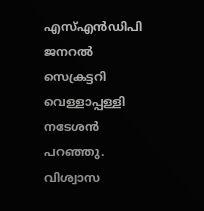എസ്എൻഡിപി ജനറൽ സെക്രട്ടറി വെള്ളാപ്പള്ളി നടേശൻ പറഞ്ഞ‍ു. വിശ്വാസ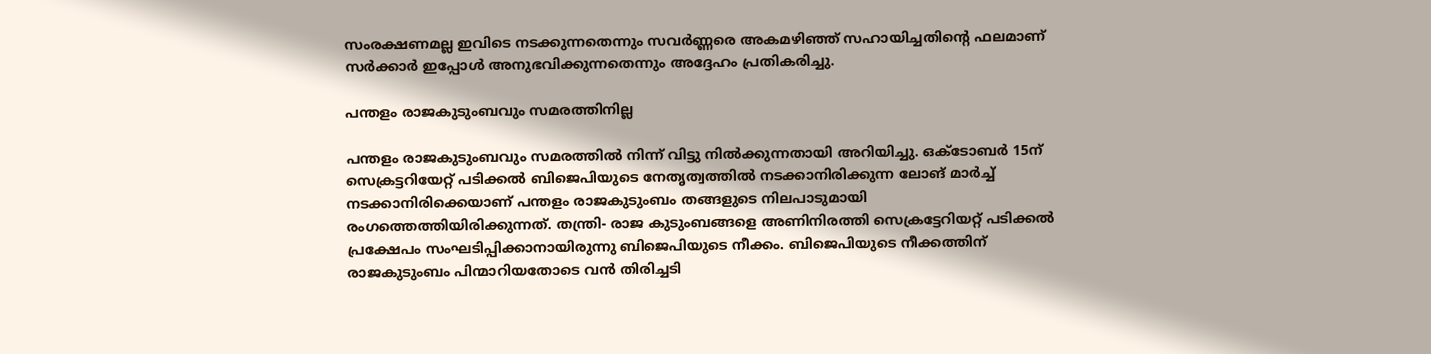സംരക്ഷണമല്ല ഇവിടെ നടക്കുന്നതെന്നും സവർണ്ണരെ അകമഴിഞ്ഞ് സഹായിച്ചതിന്റെ ഫലമാണ് സർ‍ക്കാർ ഇപ്പോൾ അനുഭവിക്കുന്നതെന്നും അദ്ദേഹം പ്രതികരിച്ചു.

പന്തളം രാജകുടുംബവും സമരത്തിനില്ല

പന്തളം രാജകുടുംബവും സമരത്തിൽ നിന്ന് വിട്ടു നിൽക്കുന്നതായി അറിയിച്ചു. ഒക്ടോബര്‍ 15ന് സെക്രട്ടറിയേറ്റ് പടിക്കല്‍ ബിജെപിയുടെ നേതൃത്വത്തില്‍ നടക്കാനിരിക്കുന്ന ലോങ് മാര്‍ച്ച് നടക്കാനിരിക്കെയാണ് പന്തളം രാജകുടുംബം തങ്ങളുടെ നിലപാടുമായി രംഗത്തെത്തിയിരിക്കുന്നത്. തന്ത്രി- രാജ കുടുംബങ്ങളെ അണിനിരത്തി സെക്രട്ടേറിയറ്റ് പടിക്കൽ പ്രക്ഷേപം സംഘടിപ്പിക്കാനായിരുന്നു ബിജെപിയുടെ നീക്കം. ബിജെപിയുടെ നീക്കത്തിന് രാജകുടുംബം പിന്മാറിയതോടെ വൻ തിരിച്ചടി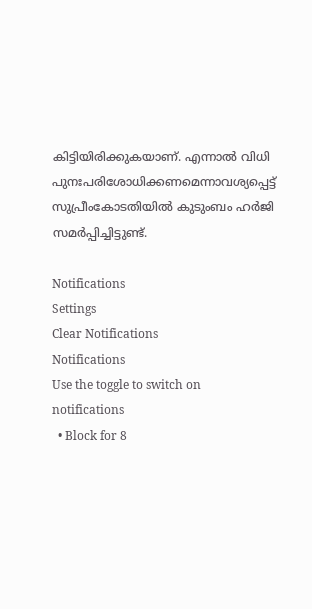കിട്ടിയിരിക്കുകയാണ്. എന്നാൽ വിധി പുനഃപരിശോധിക്കണമെന്നാവശ്യപ്പെട്ട് സുപ്രീംകോടതിയിൽ കുടുംബം ഹർജി സമർപ്പിച്ചിട്ടുണ്ട്.

Notifications
Settings
Clear Notifications
Notifications
Use the toggle to switch on notifications
  • Block for 8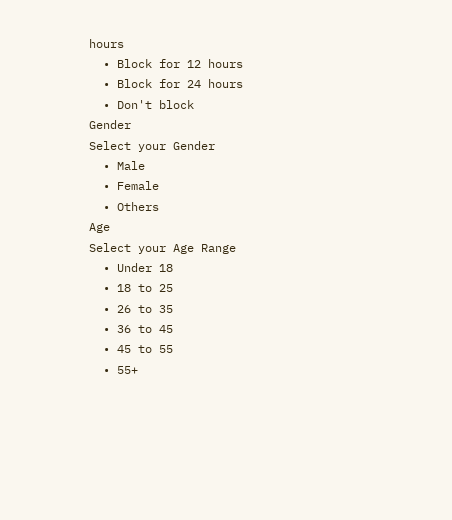hours
  • Block for 12 hours
  • Block for 24 hours
  • Don't block
Gender
Select your Gender
  • Male
  • Female
  • Others
Age
Select your Age Range
  • Under 18
  • 18 to 25
  • 26 to 35
  • 36 to 45
  • 45 to 55
  • 55+